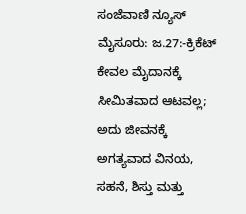ಸಂಜೆವಾಣಿ ನ್ಯೂಸ್
ಮೈಸೂರು: ಜ.27:-ಕ್ರಿಕೆಟ್ ಕೇವಲ ಮೈದಾನಕ್ಕೆ ಸೀಮಿತವಾದ ಆಟವಲ್ಲ; ಅದು ಜೀವನಕ್ಕೆ ಅಗತ್ಯವಾದ ವಿನಯ, ಸಹನೆ, ಶಿಸ್ತು ಮತ್ತು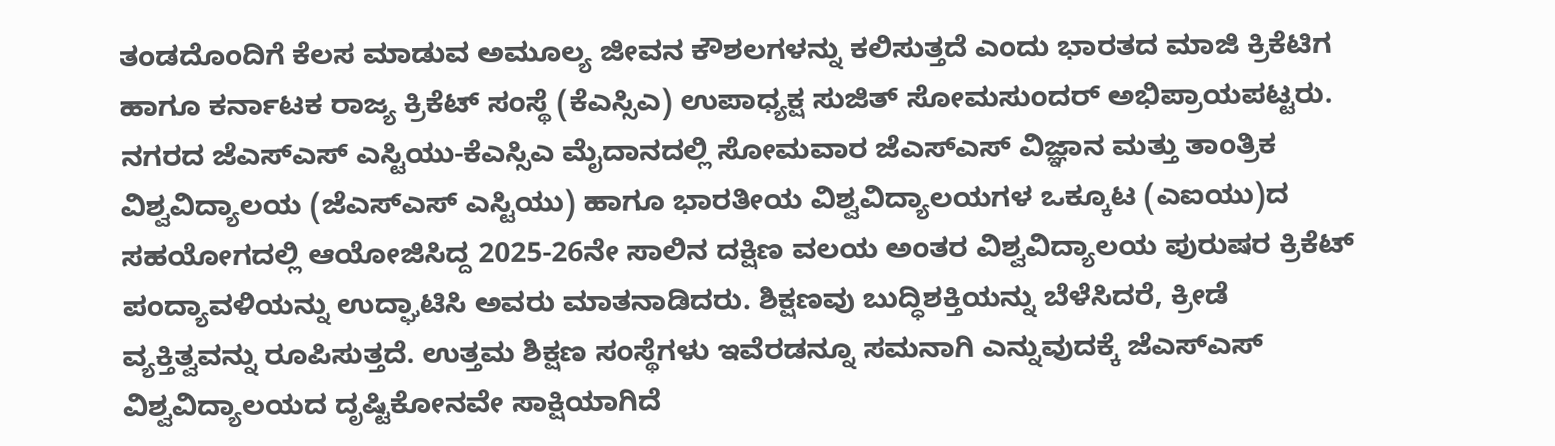ತಂಡದೊಂದಿಗೆ ಕೆಲಸ ಮಾಡುವ ಅಮೂಲ್ಯ ಜೀವನ ಕೌಶಲಗಳನ್ನು ಕಲಿಸುತ್ತದೆ ಎಂದು ಭಾರತದ ಮಾಜಿ ಕ್ರಿಕೆಟಿಗ ಹಾಗೂ ಕರ್ನಾಟಕ ರಾಜ್ಯ ಕ್ರಿಕೆಟ್ ಸಂಸ್ಥೆ (ಕೆಎಸ್ಸಿಎ) ಉಪಾಧ್ಯಕ್ಷ ಸುಜಿತ್ ಸೋಮಸುಂದರ್ ಅಭಿಪ್ರಾಯಪಟ್ಟರು.
ನಗರದ ಜೆಎಸ್ಎಸ್ ಎಸ್ಟಿಯು-ಕೆಎಸ್ಸಿಎ ಮೈದಾನದಲ್ಲಿ ಸೋಮವಾರ ಜೆಎಸ್ಎಸ್ ವಿಜ್ಞಾನ ಮತ್ತು ತಾಂತ್ರಿಕ ವಿಶ್ವವಿದ್ಯಾಲಯ (ಜೆಎಸ್ಎಸ್ ಎಸ್ಟಿಯು) ಹಾಗೂ ಭಾರತೀಯ ವಿಶ್ವವಿದ್ಯಾಲಯಗಳ ಒಕ್ಕೂಟ (ಎಐಯು)ದ ಸಹಯೋಗದಲ್ಲಿ ಆಯೋಜಿಸಿದ್ದ 2025-26ನೇ ಸಾಲಿನ ದಕ್ಷಿಣ ವಲಯ ಅಂತರ ವಿಶ್ವವಿದ್ಯಾಲಯ ಪುರುಷರ ಕ್ರಿಕೆಟ್ ಪಂದ್ಯಾವಳಿಯನ್ನು ಉದ್ಘಾಟಿಸಿ ಅವರು ಮಾತನಾಡಿದರು. ಶಿಕ್ಷಣವು ಬುದ್ಧಿಶಕ್ತಿಯನ್ನು ಬೆಳೆಸಿದರೆ, ಕ್ರೀಡೆ ವ್ಯಕ್ತಿತ್ವವನ್ನು ರೂಪಿಸುತ್ತದೆ. ಉತ್ತಮ ಶಿಕ್ಷಣ ಸಂಸ್ಥೆಗಳು ಇವೆರಡನ್ನೂ ಸಮನಾಗಿ ಎನ್ನುವುದಕ್ಕೆ ಜೆಎಸ್ಎಸ್ ವಿಶ್ವವಿದ್ಯಾಲಯದ ದೃಷ್ಟಿಕೋನವೇ ಸಾಕ್ಷಿಯಾಗಿದೆ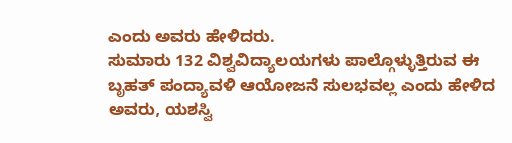ಎಂದು ಅವರು ಹೇಳಿದರು.
ಸುಮಾರು 132 ವಿಶ್ವವಿದ್ಯಾಲಯಗಳು ಪಾಲ್ಗೊಳ್ಳುತ್ತಿರುವ ಈ ಬೃಹತ್ ಪಂದ್ಯಾವಳಿ ಆಯೋಜನೆ ಸುಲಭವಲ್ಲ ಎಂದು ಹೇಳಿದ ಅವರು, ಯಶಸ್ವಿ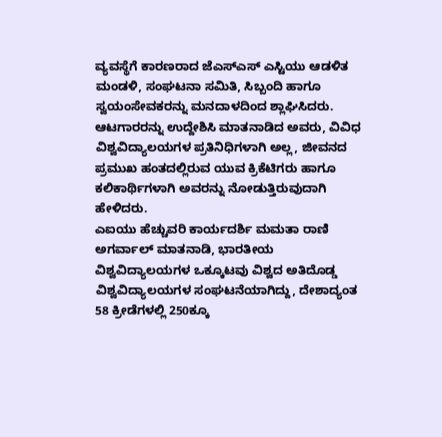ವ್ಯವಸ್ಥೆಗೆ ಕಾರಣರಾದ ಜೆಎಸ್ಎಸ್ ಎಸ್ಟಿಯು ಆಡಳಿತ ಮಂಡಳಿ, ಸಂಘಟನಾ ಸಮಿತಿ, ಸಿಬ್ಬಂದಿ ಹಾಗೂ ಸ್ವಯಂಸೇವಕರನ್ನು ಮನದಾಳದಿಂದ ಶ್ಲಾಘಿಸಿದರು. ಆಟಗಾರರನ್ನು ಉದ್ದೇಶಿಸಿ ಮಾತನಾಡಿದ ಅವರು, ವಿವಿಧ ವಿಶ್ವವಿದ್ಯಾಲಯಗಳ ಪ್ರತಿನಿಧಿಗಳಾಗಿ ಅಲ್ಲ, ಜೀವನದ ಪ್ರಮುಖ ಹಂತದಲ್ಲಿರುವ ಯುವ ಕ್ರಿಕೆಟಿಗರು ಹಾಗೂ ಕಲಿಕಾರ್ಥಿಗಳಾಗಿ ಅವರನ್ನು ನೋಡುತ್ತಿರುವುದಾಗಿ ಹೇಳಿದರು.
ಎಐಯು ಹೆಚ್ಚುವರಿ ಕಾರ್ಯದರ್ಶಿ ಮಮತಾ ರಾಣಿ ಅಗರ್ವಾಲ್ ಮಾತನಾಡಿ, ಭಾರತೀಯ ವಿಶ್ವವಿದ್ಯಾಲಯಗಳ ಒಕ್ಕೂಟವು ವಿಶ್ವದ ಅತಿದೊಡ್ಡ ವಿಶ್ವವಿದ್ಯಾಲಯಗಳ ಸಂಘಟನೆಯಾಗಿದ್ದು, ದೇಶಾದ್ಯಂತ 58 ಕ್ರೀಡೆಗಳಲ್ಲಿ 250ಕ್ಕೂ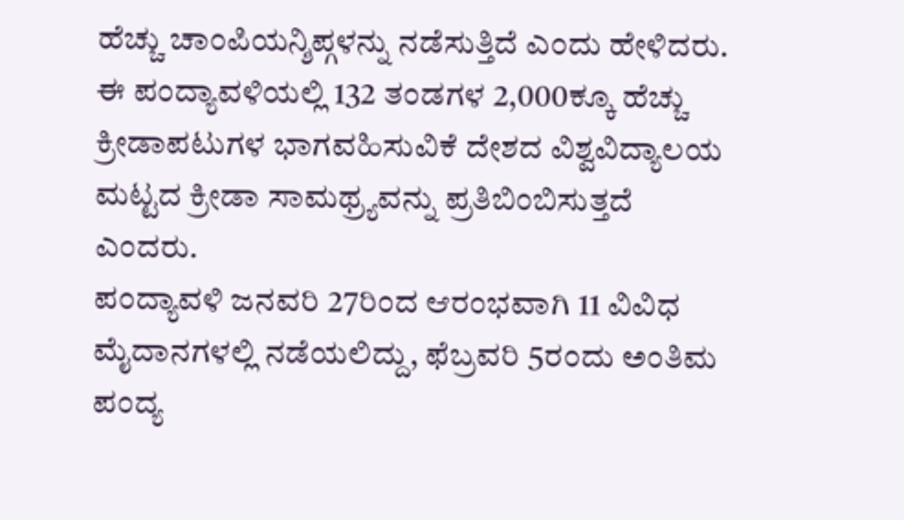ಹೆಚ್ಚು ಚಾಂಪಿಯನ್ಶಿಪ್ಗಳನ್ನು ನಡೆಸುತ್ತಿದೆ ಎಂದು ಹೇಳಿದರು. ಈ ಪಂದ್ಯಾವಳಿಯಲ್ಲಿ 132 ತಂಡಗಳ 2,000ಕ್ಕೂ ಹೆಚ್ಚು ಕ್ರೀಡಾಪಟುಗಳ ಭಾಗವಹಿಸುವಿಕೆ ದೇಶದ ವಿಶ್ವವಿದ್ಯಾಲಯ ಮಟ್ಟದ ಕ್ರೀಡಾ ಸಾಮಥ್ರ್ಯವನ್ನು ಪ್ರತಿಬಿಂಬಿಸುತ್ತದೆ ಎಂದರು.
ಪಂದ್ಯಾವಳಿ ಜನವರಿ 27ರಿಂದ ಆರಂಭವಾಗಿ 11 ವಿವಿಧ ಮೈದಾನಗಳಲ್ಲಿ ನಡೆಯಲಿದ್ದು, ಫೆಬ್ರವರಿ 5ರಂದು ಅಂತಿಮ ಪಂದ್ಯ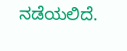ನಡೆಯಲಿದೆ.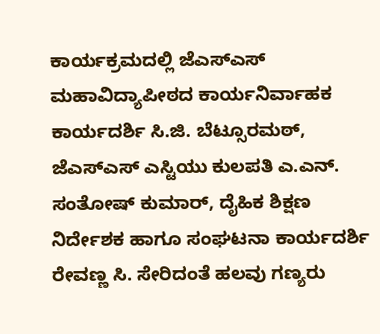ಕಾರ್ಯಕ್ರಮದಲ್ಲಿ ಜೆಎಸ್ಎಸ್ ಮಹಾವಿದ್ಯಾಪೀಠದ ಕಾರ್ಯನಿರ್ವಾಹಕ ಕಾರ್ಯದರ್ಶಿ ಸಿ.ಜಿ. ಬೆಟ್ಸೂರಮಠ್, ಜೆಎಸ್ಎಸ್ ಎಸ್ಟಿಯು ಕುಲಪತಿ ಎ.ಎನ್. ಸಂತೋಷ್ ಕುಮಾರ್, ದೈಹಿಕ ಶಿಕ್ಷಣ ನಿರ್ದೇಶಕ ಹಾಗೂ ಸಂಘಟನಾ ಕಾರ್ಯದರ್ಶಿ ರೇವಣ್ಣ ಸಿ. ಸೇರಿದಂತೆ ಹಲವು ಗಣ್ಯರು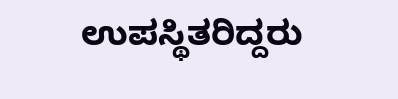ಉಪಸ್ಥಿತರಿದ್ದರು